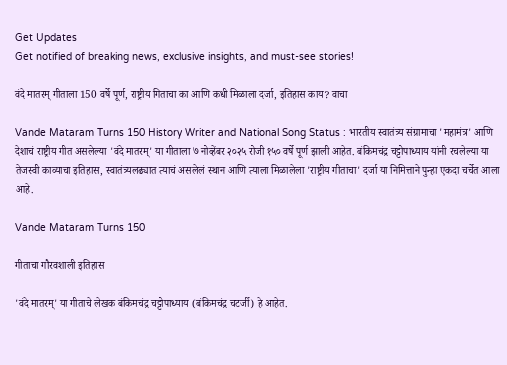Get Updates
Get notified of breaking news, exclusive insights, and must-see stories!

वंदे मातरम् गीताला 150 वर्षे पूर्ण, राष्ट्रीय गिताचा का आणि कधी मिळाला दर्जा, इतिहास काय? वाचा

Vande Mataram Turns 150 History Writer and National Song Status : भारतीय स्वातंत्र्य संग्रामाचा 'महामंत्र' आणि देशाचं राष्ट्रीय गीत असलेल्या 'वंदे मातरम्' या गीताला ७ नोव्हेंबर २०२५ रोजी १५० वर्षे पूर्ण झाली आहेत. बंकिमचंद्र चट्टोपाध्याय यांनी रचलेल्या या तेजस्वी काव्याचा इतिहास, स्वातंत्र्यलढ्यात त्याचं असलेलं स्थान आणि त्याला मिळालेला 'राष्ट्रीय गीताचा' दर्जा या निमित्ताने पुन्हा एकदा चर्चेत आला आहे.

Vande Mataram Turns 150

गीताचा गौरवशाली इतिहास

'वंदे मातरम्' या गीताचे लेखक बंकिमचंद्र चट्टोपाध्याय (बंकिमचंद्र चटर्जी) हे आहेत.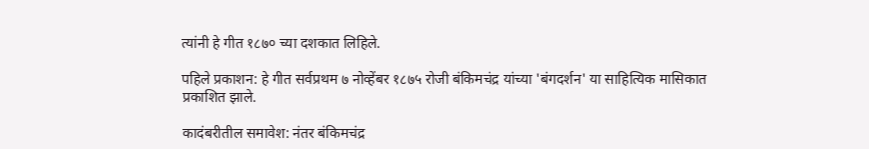त्यांनी हे गीत १८७० च्या दशकात लिहिले.

पहिले प्रकाशन: हे गीत सर्वप्रथम ७ नोव्हेंबर १८७५ रोजी बंकिमचंद्र यांच्या 'बंगदर्शन' या साहित्यिक मासिकात प्रकाशित झाले.

कादंबरीतील समावेश: नंतर बंकिमचंद्र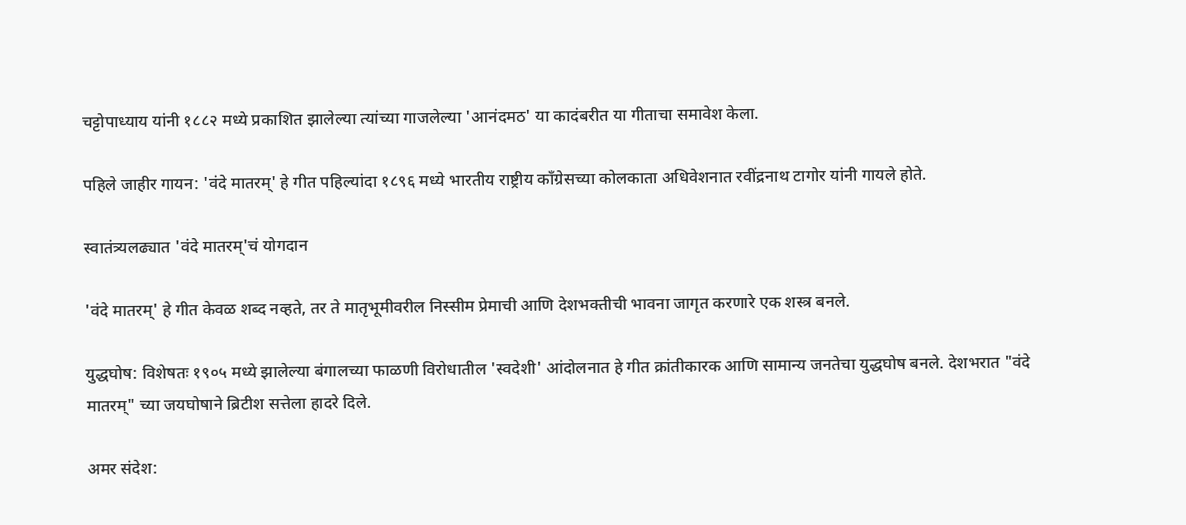चट्टोपाध्याय यांनी १८८२ मध्ये प्रकाशित झालेल्या त्यांच्या गाजलेल्या 'आनंदमठ' या कादंबरीत या गीताचा समावेश केला.

पहिले जाहीर गायन: 'वंदे मातरम्' हे गीत पहिल्यांदा १८९६ मध्ये भारतीय राष्ट्रीय काँग्रेसच्या कोलकाता अधिवेशनात रवींद्रनाथ टागोर यांनी गायले होते.

स्वातंत्र्यलढ्यात 'वंदे मातरम्'चं योगदान

'वंदे मातरम्' हे गीत केवळ शब्द नव्हते, तर ते मातृभूमीवरील निस्सीम प्रेमाची आणि देशभक्तीची भावना जागृत करणारे एक शस्त्र बनले.

युद्धघोष: विशेषतः १९०५ मध्ये झालेल्या बंगालच्या फाळणी विरोधातील 'स्वदेशी' आंदोलनात हे गीत क्रांतीकारक आणि सामान्य जनतेचा युद्धघोष बनले. देशभरात "वंदे मातरम्" च्या जयघोषाने ब्रिटीश सत्तेला हादरे दिले.

अमर संदेश: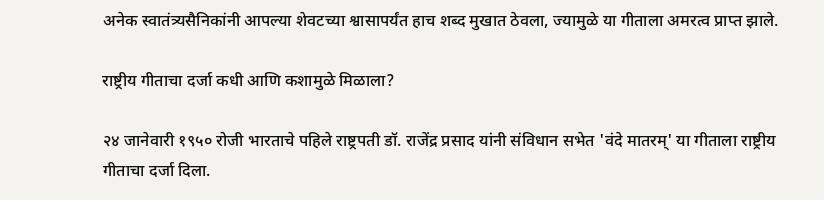अनेक स्वातंत्र्यसैनिकांनी आपल्या शेवटच्या श्वासापर्यंत हाच शब्द मुखात ठेवला, ज्यामुळे या गीताला अमरत्व प्राप्त झाले.

राष्ट्रीय गीताचा दर्जा कधी आणि कशामुळे मिळाला?

२४ जानेवारी १९५० रोजी भारताचे पहिले राष्ट्रपती डॉ. राजेंद्र प्रसाद यांनी संविधान सभेत 'वंदे मातरम्' या गीताला राष्ट्रीय गीताचा दर्जा दिला.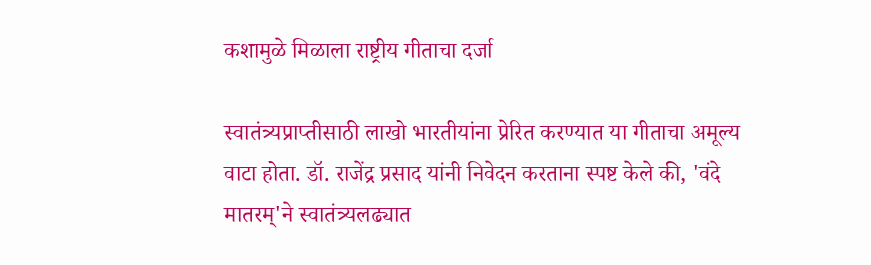कशामुळे मिळाला राष्ट्रीय गीताचा दर्जा

स्वातंत्र्यप्राप्तीसाठी लाखो भारतीयांना प्रेरित करण्यात या गीताचा अमूल्य वाटा होता. डॉ. राजेंद्र प्रसाद यांनी निवेदन करताना स्पष्ट केले की, 'वंदे मातरम्'ने स्वातंत्र्यलढ्यात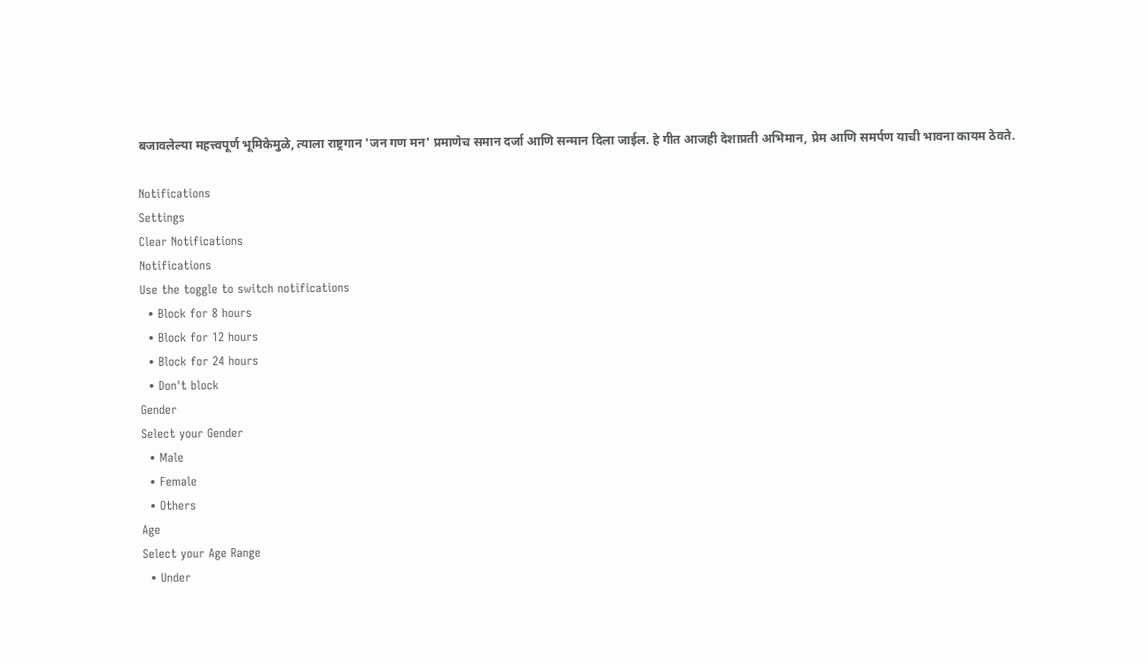बजावलेल्या महत्त्वपूर्ण भूमिकेमुळे, त्याला राष्ट्रगान 'जन गण मन' प्रमाणेच समान दर्जा आणि सन्मान दिला जाईल. हे गीत आजही देशाप्रती अभिमान, प्रेम आणि समर्पण याची भावना कायम ठेवते.

Notifications
Settings
Clear Notifications
Notifications
Use the toggle to switch notifications
  • Block for 8 hours
  • Block for 12 hours
  • Block for 24 hours
  • Don't block
Gender
Select your Gender
  • Male
  • Female
  • Others
Age
Select your Age Range
  • Under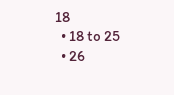18
  • 18 to 25
  • 26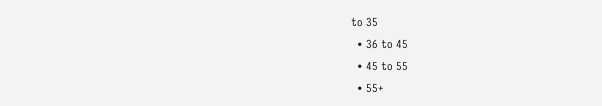to 35
  • 36 to 45
  • 45 to 55
  • 55+